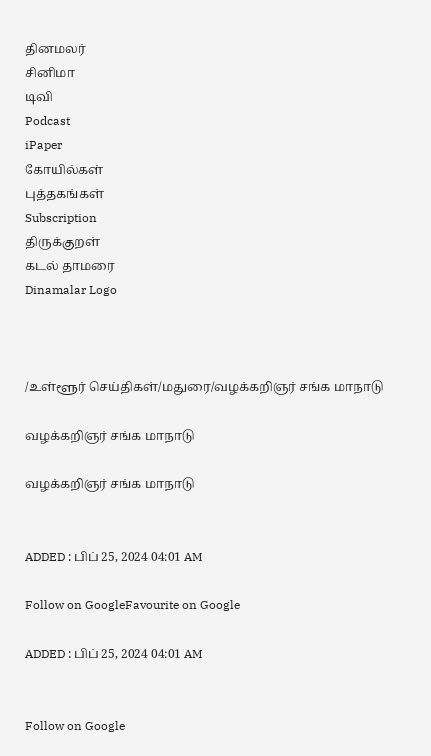தினமலர்
சினிமா
டிவி
Podcast
iPaper
கோயில்கள்
புத்தகங்கள்
Subscription
திருக்குறள்
கடல் தாமரை
Dinamalar Logo



/உள்ளூர் செய்திகள்/மதுரை/வழக்கறிஞர் சங்க மாநாடு

வழக்கறிஞர் சங்க மாநாடு

வழக்கறிஞர் சங்க மாநாடு


ADDED : பிப் 25, 2024 04:01 AM

Follow on GoogleFavourite on Google

ADDED : பிப் 25, 2024 04:01 AM


Follow on Google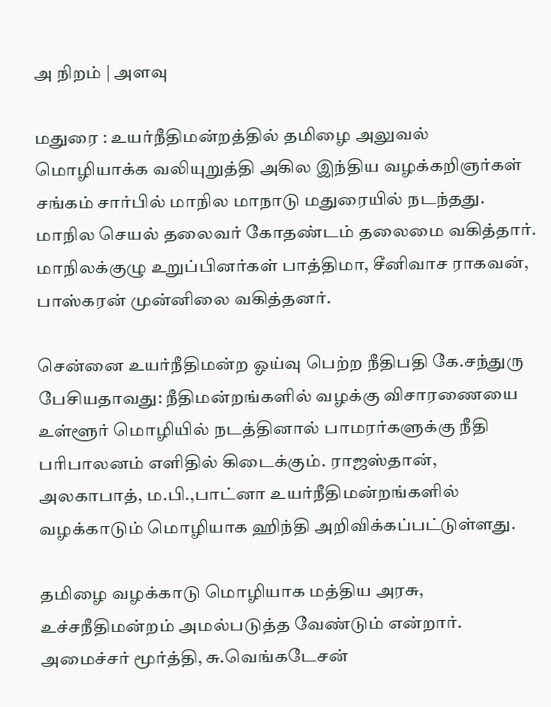அ நிறம் | அளவு

மதுரை : உயர்நீதிமன்றத்தில் தமிழை அலுவல் மொழியாக்க வலியுறுத்தி அகில இந்திய வழக்கறிஞர்கள் சங்கம் சார்பில் மாநில மாநாடு மதுரையில் நடந்தது. மாநில செயல் தலைவர் கோதண்டம் தலைமை வகித்தார். மாநிலக்குழு உறுப்பினர்கள் பாத்திமா, சீனிவாச ராகவன், பாஸ்கரன் முன்னிலை வகித்தனர்.

சென்னை உயர்நீதிமன்ற ஓய்வு பெற்ற நீதிபதி கே.சந்துரு பேசியதாவது: நீதிமன்றங்களில் வழக்கு விசாரணையை உள்ளூர் மொழியில் நடத்தினால் பாமரர்களுக்கு நீதி பரிபாலனம் எளிதில் கிடைக்கும். ராஜஸ்தான், அலகாபாத், ம.பி.,பாட்னா உயர்நீதிமன்றங்களில் வழக்காடும் மொழியாக ஹிந்தி அறிவிக்கப்பட்டுள்ளது.

தமிழை வழக்காடு மொழியாக மத்திய அரசு, உச்சநீதிமன்றம் அமல்படுத்த வேண்டும் என்றார். அமைச்சர் மூர்த்தி, சு.வெங்கடேசன்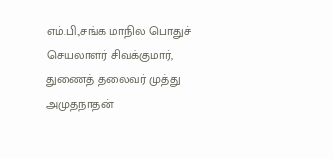எம்.பி.,சங்க மாநில பொதுச் செயலாளர் சிவக்குமார், துணைத் தலைவர் முத்து அமுதநாதன்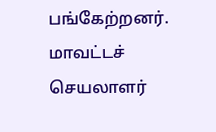பங்கேற்றனர். மாவட்டச் செயலாளர்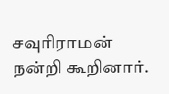சவுரிராமன் நன்றி கூறினார்.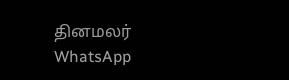தினமலர் WhatsApp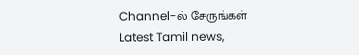Channel-ல் சேருங்கள்
Latest Tamil news,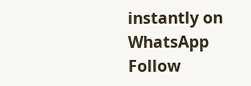instantly on WhatsApp
Follow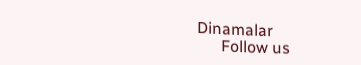Dinamalar
      Follow us